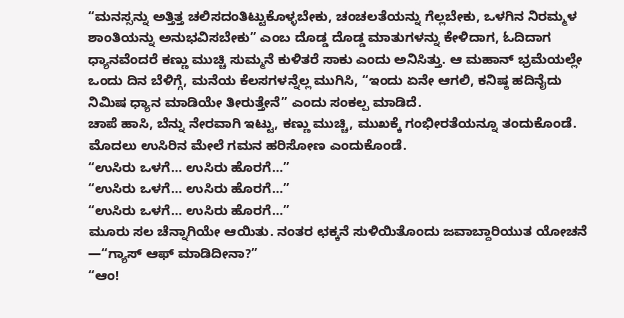“ಮನಸ್ಸನ್ನು ಅತ್ತಿತ್ತ ಚಲಿಸದಂತಿಟ್ಟುಕೊಳ್ಳಬೇಕು, ಚಂಚಲತೆಯನ್ನು ಗೆಲ್ಲಬೇಕು, ಒಳಗಿನ ನಿರಮ್ಮಳ ಶಾಂತಿಯನ್ನು ಅನುಭವಿಸಬೇಕು” ಎಂಬ ದೊಡ್ಡ ದೊಡ್ಡ ಮಾತುಗಳನ್ನು ಕೇಳಿದಾಗ, ಓದಿದಾಗ ಧ್ಯಾನವೆಂದರೆ ಕಣ್ಣು ಮುಚ್ಚಿ ಸುಮ್ಮನೆ ಕುಳಿತರೆ ಸಾಕು ಎಂದು ಅನಿಸಿತ್ತು. ಆ ಮಹಾನ್ ಭ್ರಮೆಯಲ್ಲೇ ಒಂದು ದಿನ ಬೆಳಿಗ್ಗೆ, ಮನೆಯ ಕೆಲಸಗಳನ್ನೆಲ್ಲ ಮುಗಿಸಿ, “ಇಂದು ಏನೇ ಆಗಲಿ, ಕನಿಷ್ಠ ಹದಿನೈದು ನಿಮಿಷ ಧ್ಯಾನ ಮಾಡಿಯೇ ತೀರುತ್ತೇನೆ” ಎಂದು ಸಂಕಲ್ಪ ಮಾಡಿದೆ.
ಚಾಪೆ ಹಾಸಿ, ಬೆನ್ನು ನೇರವಾಗಿ ಇಟ್ಟು, ಕಣ್ಣು ಮುಚ್ಚಿ, ಮುಖಕ್ಕೆ ಗಂಭೀರತೆಯನ್ನೂ ತಂದುಕೊಂಡೆ. ಮೊದಲು ಉಸಿರಿನ ಮೇಲೆ ಗಮನ ಹರಿಸೋಣ ಎಂದುಕೊಂಡೆ.
“ಉಸಿರು ಒಳಗೆ… ಉಸಿರು ಹೊರಗೆ…”
“ಉಸಿರು ಒಳಗೆ… ಉಸಿರು ಹೊರಗೆ…”
“ಉಸಿರು ಒಳಗೆ… ಉಸಿರು ಹೊರಗೆ…”
ಮೂರು ಸಲ ಚೆನ್ನಾಗಿಯೇ ಆಯಿತು. ನಂತರ ಛಕ್ಕನೆ ಸುಳಿಯಿತೊಂದು ಜವಾಬ್ದಾರಿಯುತ ಯೋಚನೆ
—“ಗ್ಯಾಸ್ ಆಫ್ ಮಾಡಿದೀನಾ?”
“ಆಂ!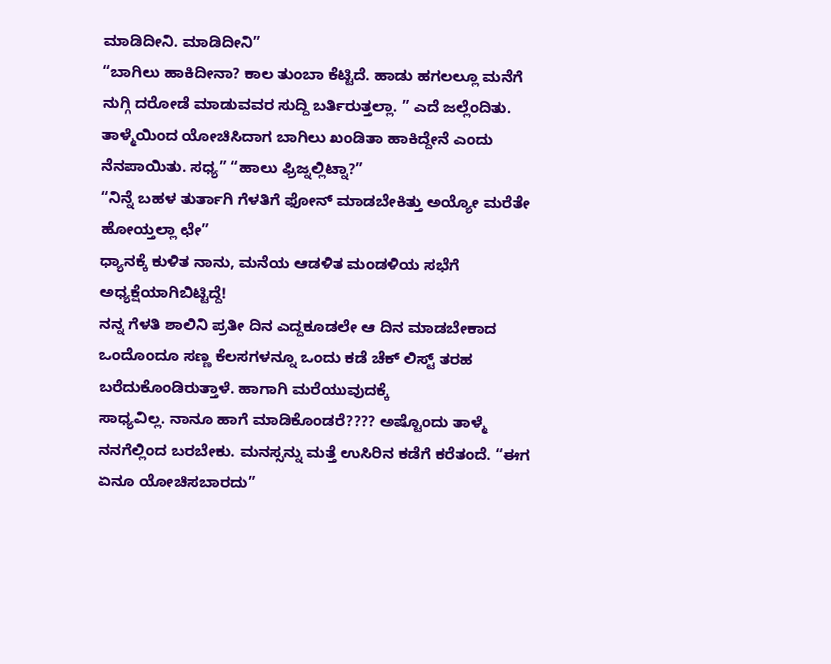ಮಾಡಿದೀನಿ. ಮಾಡಿದೀನಿ”
“ಬಾಗಿಲು ಹಾಕಿದೀನಾ? ಕಾಲ ತುಂಬಾ ಕೆಟ್ಟಿದೆ. ಹಾಡು ಹಗಲಲ್ಲೂ ಮನೆಗೆ ನುಗ್ಗಿ ದರೋಡೆ ಮಾಡುವವರ ಸುದ್ದಿ ಬರ್ತಿರುತ್ತಲ್ಲಾ. ” ಎದೆ ಜಲ್ಲೆಂದಿತು.
ತಾಳ್ಮೆಯಿಂದ ಯೋಚಿಸಿದಾಗ ಬಾಗಿಲು ಖಂಡಿತಾ ಹಾಕಿದ್ದೇನೆ ಎಂದು ನೆನಪಾಯಿತು. ಸಧ್ಯ” “ಹಾಲು ಫ್ರಿಜ್ನಲ್ಲಿಟ್ನಾ?”
“ನಿನ್ನೆ ಬಹಳ ತುರ್ತಾಗಿ ಗೆಳತಿಗೆ ಫೋನ್ ಮಾಡಬೇಕಿತ್ತು ಅಯ್ಯೋ ಮರೆತೇ ಹೋಯ್ತಲ್ಲಾ ಛೇ”
ಧ್ಯಾನಕ್ಕೆ ಕುಳಿತ ನಾನು, ಮನೆಯ ಆಡಳಿತ ಮಂಡಳಿಯ ಸಭೆಗೆ ಅಧ್ಯಕ್ಷೆಯಾಗಿಬಿಟ್ಟಿದ್ದೆ!
ನನ್ನ ಗೆಳತಿ ಶಾಲಿನಿ ಪ್ರತೀ ದಿನ ಎದ್ದಕೂಡಲೇ ಆ ದಿನ ಮಾಡಬೇಕಾದ ಒಂದೊಂದೂ ಸಣ್ಣ ಕೆಲಸಗಳನ್ನೂ ಒಂದು ಕಡೆ ಚೆಕ್ ಲಿಸ್ಟ್ ತರಹ ಬರೆದುಕೊಂಡಿರುತ್ತಾಳೆ. ಹಾಗಾಗಿ ಮರೆಯುವುದಕ್ಕೆ
ಸಾಧ್ಯವಿಲ್ಲ. ನಾನೂ ಹಾಗೆ ಮಾಡಿಕೊಂಡರೆ???? ಅಷ್ಟೊಂದು ತಾಳ್ಮೆ ನನಗೆಲ್ಲಿಂದ ಬರಬೇಕು. ಮನಸ್ಸನ್ನು ಮತ್ತೆ ಉಸಿರಿನ ಕಡೆಗೆ ಕರೆತಂದೆ. “ಈಗ ಏನೂ ಯೋಚಿಸಬಾರದು”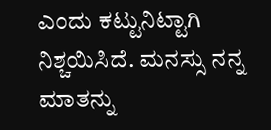ಎಂದು ಕಟ್ಟುನಿಟ್ಟಾಗಿ ನಿಶ್ಚಯಿಸಿದೆ. ಮನಸ್ಸು ನನ್ನ ಮಾತನ್ನು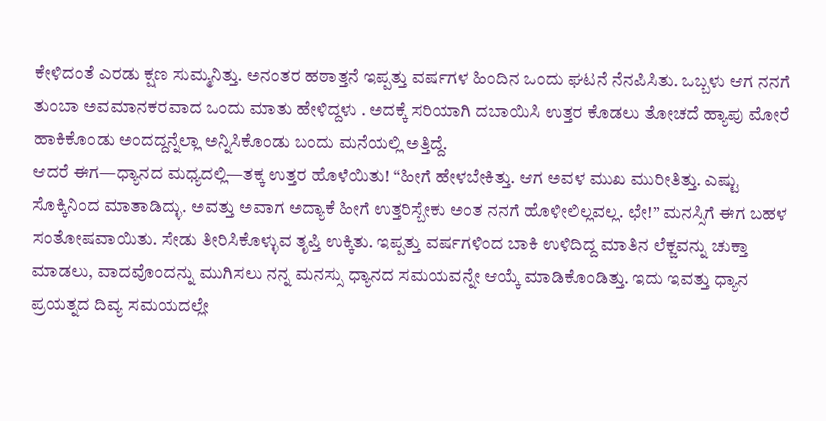ಕೇಳಿದಂತೆ ಎರಡು ಕ್ಷಣ ಸುಮ್ಮನಿತ್ತು. ಅನಂತರ ಹಠಾತ್ತನೆ ಇಪ್ಪತ್ತು ವರ್ಷಗಳ ಹಿಂದಿನ ಒಂದು ಘಟನೆ ನೆನಪಿಸಿತು. ಒಬ್ಬಳು ಆಗ ನನಗೆ ತುಂಬಾ ಅವಮಾನಕರವಾದ ಒಂದು ಮಾತು ಹೇಳಿದ್ದಳು . ಅದಕ್ಕೆ ಸರಿಯಾಗಿ ದಬಾಯಿಸಿ ಉತ್ತರ ಕೊಡಲು ತೋಚದೆ ಹ್ಯಾಪು ಮೋರೆ ಹಾಕಿಕೊಂಡು ಅಂದದ್ದನ್ನೆಲ್ಲಾ ಅನ್ನಿಸಿಕೊಂಡು ಬಂದು ಮನೆಯಲ್ಲಿ ಅತ್ತಿದ್ದೆ.
ಆದರೆ ಈಗ—ಧ್ಯಾನದ ಮಧ್ಯದಲ್ಲಿ—ತಕ್ಕ ಉತ್ತರ ಹೊಳೆಯಿತು! “ಹೀಗೆ ಹೇಳಬೇಕಿತ್ತು. ಆಗ ಅವಳ ಮುಖ ಮುರೀತಿತ್ತು. ಎಷ್ಟು ಸೊಕ್ಕಿನಿಂದ ಮಾತಾಡಿದ್ಳು. ಅವತ್ತು ಅವಾಗ ಅದ್ಯಾಕೆ ಹೀಗೆ ಉತ್ತರಿಸ್ಬೇಕು ಅಂತ ನನಗೆ ಹೊಳೀಲಿಲ್ಲವಲ್ಲ. ಛೇ!” ಮನಸ್ಸಿಗೆ ಈಗ ಬಹಳ ಸಂತೋಷವಾಯಿತು. ಸೇಡು ತೀರಿಸಿಕೊಳ್ಳುವ ತೃಪ್ತಿ ಉಕ್ಕಿತು. ಇಪ್ಪತ್ತು ವರ್ಷಗಳಿಂದ ಬಾಕಿ ಉಳಿದಿದ್ದ ಮಾತಿನ ಲೆಕ್ಜವನ್ನು ಚುಕ್ತಾ ಮಾಡಲು, ವಾದವೊಂದನ್ನು ಮುಗಿಸಲು ನನ್ನ ಮನಸ್ಸು ಧ್ಯಾನದ ಸಮಯವನ್ನೇ ಆಯ್ಕೆ ಮಾಡಿಕೊಂಡಿತ್ತು. ಇದು ಇವತ್ತು ಧ್ಯಾನ ಪ್ರಯತ್ನದ ದಿವ್ಯ ಸಮಯದಲ್ಲೇ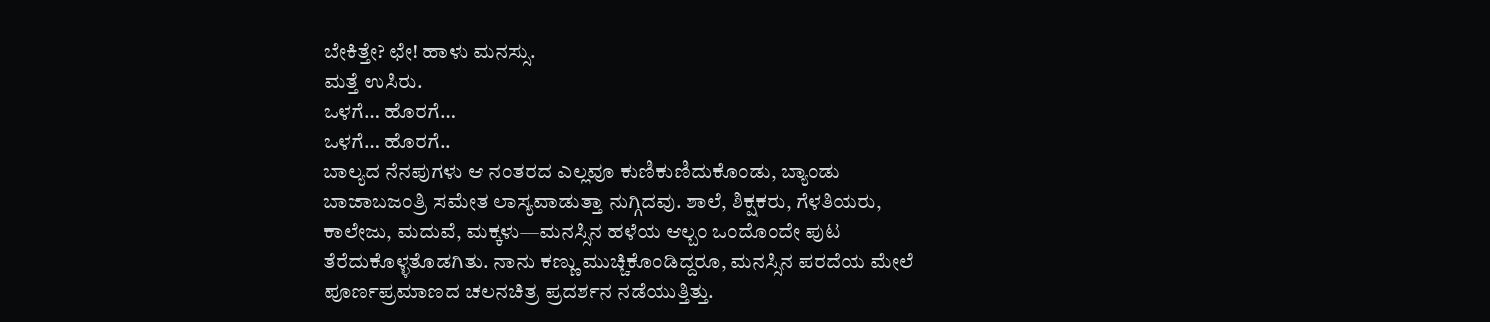ಬೇಕಿತ್ತೇ? ಛೇ! ಹಾಳು ಮನಸ್ಸು.
ಮತ್ತೆ ಉಸಿರು.
ಒಳಗೆ… ಹೊರಗೆ…
ಒಳಗೆ… ಹೊರಗೆ..
ಬಾಲ್ಯದ ನೆನಪುಗಳು ಆ ನಂತರದ ಎಲ್ಲವೂ ಕುಣಿಕುಣಿದುಕೊಂಡು, ಬ್ಯಾಂಡು ಬಾಜಾಬಜಂತ್ರಿ ಸಮೇತ ಲಾಸ್ಯವಾಡುತ್ತಾ ನುಗ್ಗಿದವು. ಶಾಲೆ, ಶಿಕ್ಷಕರು, ಗೆಳತಿಯರು, ಕಾಲೇಜು, ಮದುವೆ, ಮಕ್ಕಳು—ಮನಸ್ಸಿನ ಹಳೆಯ ಆಲ್ಬಂ ಒಂದೊಂದೇ ಪುಟ ತೆರೆದುಕೊಳ್ಳತೊಡಗಿತು. ನಾನು ಕಣ್ಣು ಮುಚ್ಚಿಕೊಂಡಿದ್ದರೂ, ಮನಸ್ಸಿನ ಪರದೆಯ ಮೇಲೆ ಪೂರ್ಣಪ್ರಮಾಣದ ಚಲನಚಿತ್ರ ಪ್ರದರ್ಶನ ನಡೆಯುತ್ತಿತ್ತು.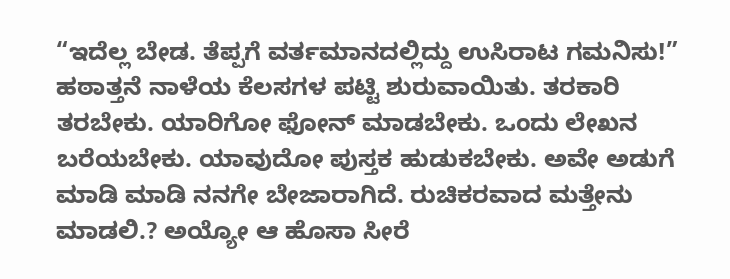“ಇದೆಲ್ಲ ಬೇಡ. ತೆಪ್ಪಗೆ ವರ್ತಮಾನದಲ್ಲಿದ್ದು ಉಸಿರಾಟ ಗಮನಿಸು!”
ಹಠಾತ್ತನೆ ನಾಳೆಯ ಕೆಲಸಗಳ ಪಟ್ಟಿ ಶುರುವಾಯಿತು. ತರಕಾರಿ ತರಬೇಕು. ಯಾರಿಗೋ ಫೋನ್ ಮಾಡಬೇಕು. ಒಂದು ಲೇಖನ ಬರೆಯಬೇಕು. ಯಾವುದೋ ಪುಸ್ತಕ ಹುಡುಕಬೇಕು. ಅವೇ ಅಡುಗೆ ಮಾಡಿ ಮಾಡಿ ನನಗೇ ಬೇಜಾರಾಗಿದೆ. ರುಚಿಕರವಾದ ಮತ್ತೇನು ಮಾಡಲಿ.? ಅಯ್ಯೋ ಆ ಹೊಸಾ ಸೀರೆ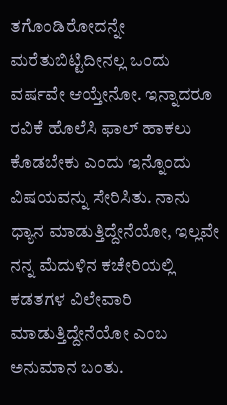ತಗೊಂಡಿರೋದನ್ನೇ ಮರೆತುಬಿಟ್ಟಿದೀನಲ್ಲ ಒಂದು ವರ್ಷವೇ ಆಯ್ತೇನೋ. ಇನ್ನಾದರೂ ರವಿಕೆ ಹೊಲೆಸಿ ಫಾಲ್ ಹಾಕಲು ಕೊಡಬೇಕು ಎಂದು ಇನ್ನೊಂದು ವಿಷಯವನ್ನು ಸೇರಿಸಿತು. ನಾನು ಧ್ಯಾನ ಮಾಡುತ್ತಿದ್ದೇನೆಯೋ, ಇಲ್ಲವೇ ನನ್ನ ಮೆದುಳಿನ ಕಚೇರಿಯಲ್ಲಿ ಕಡತಗಳ ವಿಲೇವಾರಿ ಮಾಡುತ್ತಿದ್ದೇನೆಯೋ ಎಂಬ ಅನುಮಾನ ಬಂತು.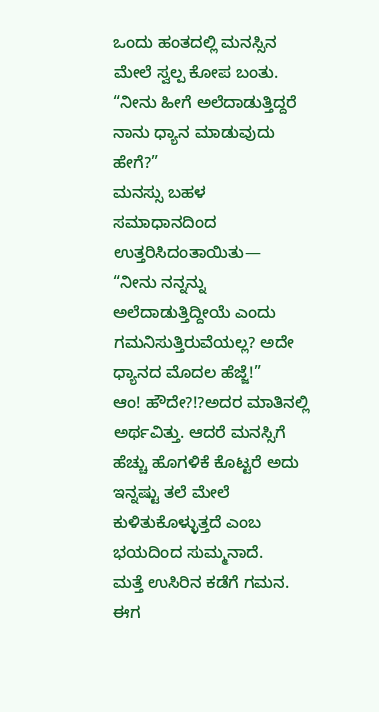ಒಂದು ಹಂತದಲ್ಲಿ ಮನಸ್ಸಿನ ಮೇಲೆ ಸ್ವಲ್ಪ ಕೋಪ ಬಂತು.
“ನೀನು ಹೀಗೆ ಅಲೆದಾಡುತ್ತಿದ್ದರೆ ನಾನು ಧ್ಯಾನ ಮಾಡುವುದು ಹೇಗೆ?”
ಮನಸ್ಸು ಬಹಳ ಸಮಾಧಾನದಿಂದ ಉತ್ತರಿಸಿದಂತಾಯಿತು— “ನೀನು ನನ್ನನ್ನು ಅಲೆದಾಡುತ್ತಿದ್ದೀಯೆ ಎಂದು ಗಮನಿಸುತ್ತಿರುವೆಯಲ್ಲ? ಅದೇ ಧ್ಯಾನದ ಮೊದಲ ಹೆಜ್ಜೆ!”
ಆಂ! ಹೌದೇ?!?ಅದರ ಮಾತಿನಲ್ಲಿ ಅರ್ಥವಿತ್ತು. ಆದರೆ ಮನಸ್ಸಿಗೆ ಹೆಚ್ಚು ಹೊಗಳಿಕೆ ಕೊಟ್ಟರೆ ಅದು ಇನ್ನಷ್ಟು ತಲೆ ಮೇಲೆ ಕುಳಿತುಕೊಳ್ಳುತ್ತದೆ ಎಂಬ ಭಯದಿಂದ ಸುಮ್ಮನಾದೆ.
ಮತ್ತೆ ಉಸಿರಿನ ಕಡೆಗೆ ಗಮನ.
ಈಗ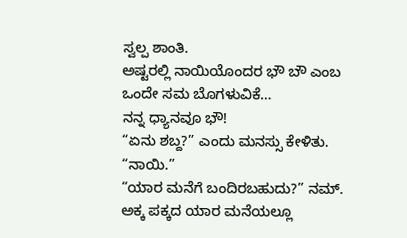ಸ್ವಲ್ಪ ಶಾಂತಿ.
ಅಷ್ಟರಲ್ಲಿ ನಾಯಿಯೊಂದರ ಭೌ ಬೌ ಎಂಬ ಒಂದೇ ಸಮ ಬೊಗಳುವಿಕೆ…
ನನ್ನ ಧ್ಯಾನವೂ ಭೌ!
“ಏನು ಶಬ್ದ?” ಎಂದು ಮನಸ್ಸು ಕೇಳಿತು.
“ನಾಯಿ.”
“ಯಾರ ಮನೆಗೆ ಬಂದಿರಬಹುದು?” ನಮ್. ಅಕ್ಕ ಪಕ್ಕದ ಯಾರ ಮನೆಯಲ್ಲೂ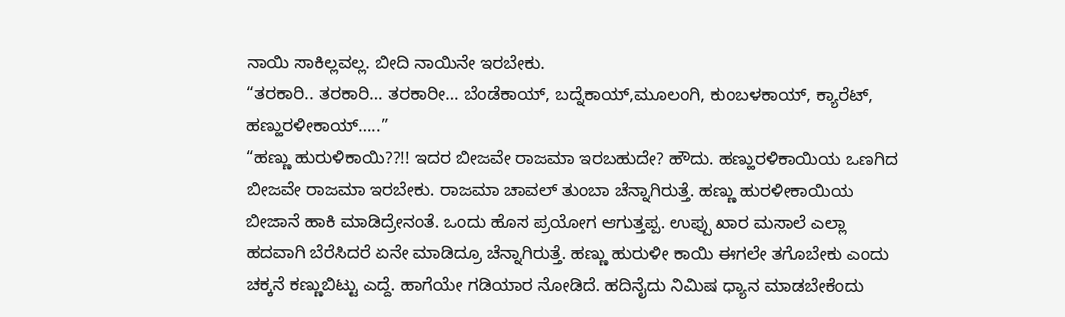ನಾಯಿ ಸಾಕಿಲ್ಲವಲ್ಲ. ಬೀದಿ ನಾಯಿನೇ ಇರಬೇಕು.
“ತರಕಾರಿ.. ತರಕಾರಿ… ತರಕಾರೀ… ಬೆಂಡೆಕಾಯ್, ಬದ್ನೆಕಾಯ್,ಮೂಲಂಗಿ, ಕುಂಬಳಕಾಯ್, ಕ್ಯಾರೆಟ್, ಹಣ್ಹುರಳೀಕಾಯ್…..”
“ಹಣ್ಣು ಹುರುಳಿಕಾಯಿ??!! ಇದರ ಬೀಜವೇ ರಾಜಮಾ ಇರಬಹುದೇ? ಹೌದು. ಹಣ್ಹುರಳಿಕಾಯಿಯ ಒಣಗಿದ ಬೀಜವೇ ರಾಜಮಾ ಇರಬೇಕು. ರಾಜಮಾ ಚಾವಲ್ ತುಂಬಾ ಚೆನ್ನಾಗಿರುತ್ತೆ. ಹಣ್ಣು ಹುರಳೀಕಾಯಿಯ ಬೀಜಾನೆ ಹಾಕಿ ಮಾಡಿದ್ರೇನಂತೆ. ಒಂದು ಹೊಸ ಪ್ರಯೋಗ ಆಗುತ್ತಪ್ಪ. ಉಪ್ಪು ಖಾರ ಮಸಾಲೆ ಎಲ್ಲಾ ಹದವಾಗಿ ಬೆರೆಸಿದರೆ ಏನೇ ಮಾಡಿದ್ರೂ ಚೆನ್ನಾಗಿರುತ್ತೆ. ಹಣ್ಣು ಹುರುಳೀ ಕಾಯಿ ಈಗಲೇ ತಗೊಬೇಕು ಎಂದು ಚಕ್ಕನೆ ಕಣ್ಣುಬಿಟ್ಟು ಎದ್ದೆ. ಹಾಗೆಯೇ ಗಡಿಯಾರ ನೋಡಿದೆ. ಹದಿನೈದು ನಿಮಿಷ ಧ್ಯಾನ ಮಾಡಬೇಕೆಂದು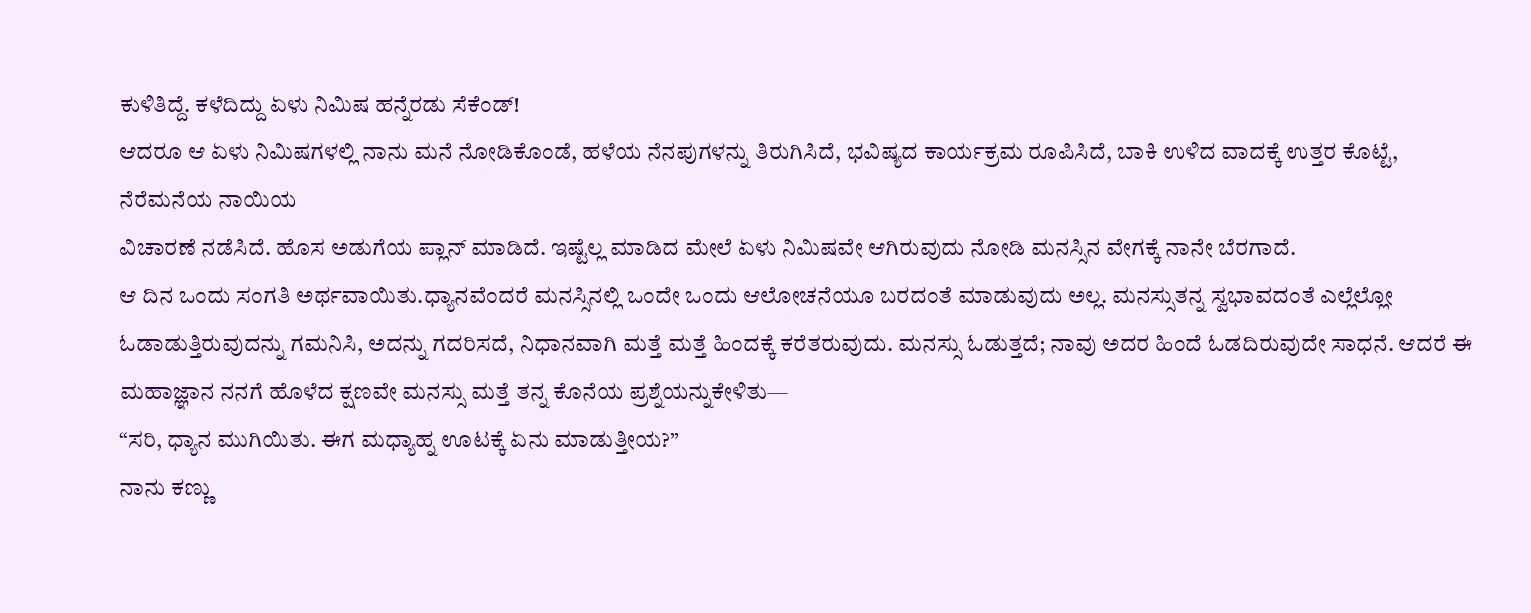ಕುಳಿತಿದ್ದೆ. ಕಳೆದಿದ್ದು ಏಳು ನಿಮಿಷ ಹನ್ನೆರಡು ಸೆಕೆಂಡ್!
ಆದರೂ ಆ ಏಳು ನಿಮಿಷಗಳಲ್ಲಿ ನಾನು ಮನೆ ನೋಡಿಕೊಂಡೆ, ಹಳೆಯ ನೆನಪುಗಳನ್ನು ತಿರುಗಿಸಿದೆ, ಭವಿಷ್ಯದ ಕಾರ್ಯಕ್ರಮ ರೂಪಿಸಿದೆ, ಬಾಕಿ ಉಳಿದ ವಾದಕ್ಕೆ ಉತ್ತರ ಕೊಟ್ಟೆ, ನೆರೆಮನೆಯ ನಾಯಿಯ
ವಿಚಾರಣೆ ನಡೆಸಿದೆ. ಹೊಸ ಅಡುಗೆಯ ಪ್ಲಾನ್ ಮಾಡಿದೆ. ಇಷ್ಟೆಲ್ಲ ಮಾಡಿದ ಮೇಲೆ ಏಳು ನಿಮಿಷವೇ ಆಗಿರುವುದು ನೋಡಿ ಮನಸ್ಸಿನ ವೇಗಕ್ಕೆ ನಾನೇ ಬೆರಗಾದೆ.
ಆ ದಿನ ಒಂದು ಸಂಗತಿ ಅರ್ಥವಾಯಿತು.ಧ್ಯಾನವೆಂದರೆ ಮನಸ್ಸಿನಲ್ಲಿ ಒಂದೇ ಒಂದು ಆಲೋಚನೆಯೂ ಬರದಂತೆ ಮಾಡುವುದು ಅಲ್ಲ. ಮನಸ್ಸುತನ್ನ ಸ್ವಭಾವದಂತೆ ಎಲ್ಲೆಲ್ಲೋ ಓಡಾಡುತ್ತಿರುವುದನ್ನು ಗಮನಿಸಿ, ಅದನ್ನು ಗದರಿಸದೆ, ನಿಧಾನವಾಗಿ ಮತ್ತೆ ಮತ್ತೆ ಹಿಂದಕ್ಕೆ ಕರೆತರುವುದು. ಮನಸ್ಸು ಓಡುತ್ತದೆ; ನಾವು ಅದರ ಹಿಂದೆ ಓಡದಿರುವುದೇ ಸಾಧನೆ. ಆದರೆ ಈ ಮಹಾಜ್ಞಾನ ನನಗೆ ಹೊಳೆದ ಕ್ಷಣವೇ ಮನಸ್ಸು ಮತ್ತೆ ತನ್ನ ಕೊನೆಯ ಪ್ರಶ್ನೆಯನ್ನುಕೇಳಿತು—
“ಸರಿ, ಧ್ಯಾನ ಮುಗಿಯಿತು. ಈಗ ಮಧ್ಯಾಹ್ನ ಊಟಕ್ಕೆ ಏನು ಮಾಡುತ್ತೀಯ?”
ನಾನು ಕಣ್ಣು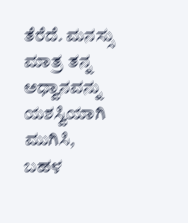ತೆರೆದೆ. ಮನಸ್ಸು ಮಾತ್ರ ತನ್ನ ಅಧ್ವಾನವನ್ನು ಯಶಸ್ವಿಯಾಗಿ ಮುಗಿಸಿ, ಬಹಳ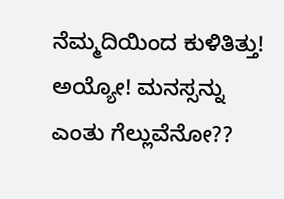ನೆಮ್ಮದಿಯಿಂದ ಕುಳಿತಿತ್ತು!
ಅಯ್ಯೋ! ಮನಸ್ಸನ್ನು ಎಂತು ಗೆಲ್ಲುವೆನೋ??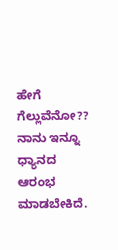ಹೇಗೆ ಗೆಲ್ಲುವೆನೋ?? ನಾನು ಇನ್ನೂ ಧ್ಯಾನದ ಆರಂಭ ಮಾಡಬೇಕಿದೆ.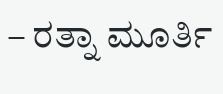– ರತ್ನಾ ಮೂರ್ತಿ